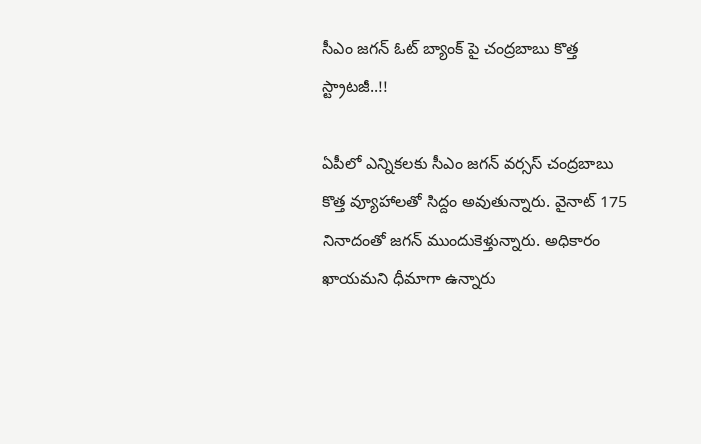సీఎం జగన్ ఓట్ బ్యాంక్ పై చంద్రబాబు కొత్త స్ట్రాటజీ..!!

ఏపీలో ఎన్నికలకు సీఎం జగన్ వర్సస్ చంద్రబాబు కొత్త వ్యూహాలతో సిద్దం అవుతున్నారు. వైనాట్ 175 నినాదంతో జగన్ ముందుకెళ్తున్నారు. అధికారం ఖాయమని ధీమాగా ఉన్నారు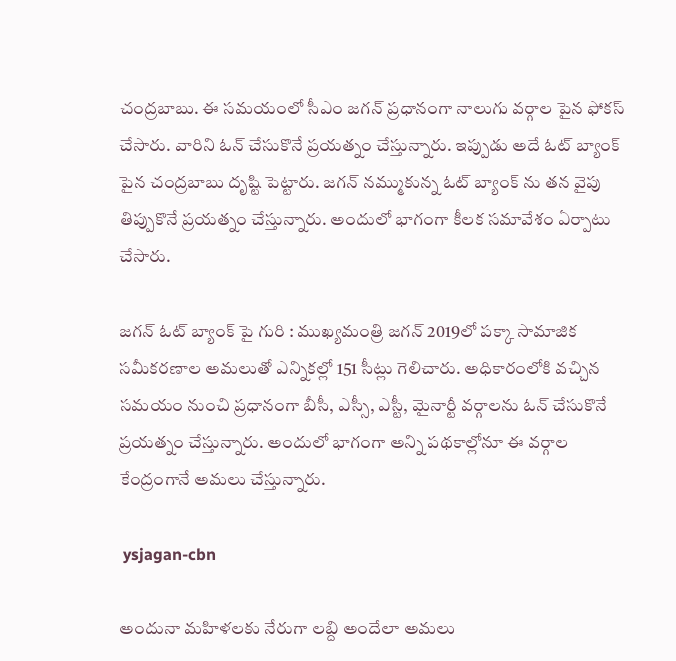చంద్రబాబు. ఈ సమయంలో సీఎం జగన్ ప్రధానంగా నాలుగు వర్గాల పైన ఫోకస్ చేసారు. వారిని ఓన్ చేసుకొనే ప్రయత్నం చేస్తున్నారు. ఇప్పుడు అదే ఓట్ బ్యాంక్ పైన చంద్రబాబు దృష్టి పెట్టారు. జగన్ నమ్ముకున్న ఓట్ బ్యాంక్ ను తన వైపు తిప్పుకొనే ప్రయత్నం చేస్తున్నారు. అందులో భాగంగా కీలక సమావేశం ఏర్పాటు చేసారు.

జగన్ ఓట్ బ్యాంక్ పై గురి : ముఖ్యమంత్రి జగన్ 2019లో పక్కా సామాజిక సమీకరణాల అమలుతో ఎన్నికల్లో 151 సీట్లు గెలిచారు. అధికారంలోకి వచ్చిన సమయం నుంచి ప్రధానంగా బీసీ, ఎస్సీ, ఎస్టీ, మైనార్టీ వర్గాలను ఓన్ చేసుకొనే ప్రయత్నం చేస్తున్నారు. అందులో భాగంగా అన్ని పథకాల్లోనూ ఈ వర్గాల కేంద్రంగానే అమలు చేస్తున్నారు.

 ysjagan-cbn

అందునా మహిళలకు నేరుగా లబ్ది అందేలా అమలు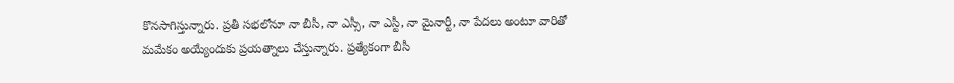కొనసాగిస్తున్నారు. ప్రతీ సభలోనూ నా బీసీ, నా ఎస్సీ, నా ఎస్టీ, నా మైనార్టీ, నా పేదలు అంటూ వారితో మమేకం అయ్యేందుకు ప్రయత్నాలు చేస్తున్నారు. ప్రత్యేకంగా బీసీ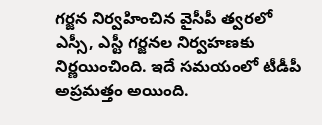గర్జన నిర్వహించిన వైసీపీ త్వరలో ఎస్సీ, ఎస్టీ గర్జనల నిర్వహణకు నిర్ణయించింది. ఇదే సమయంలో టీడీపీ అప్రమత్తం అయింది.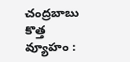చంద్రబాబు కొత్త వ్యూహం :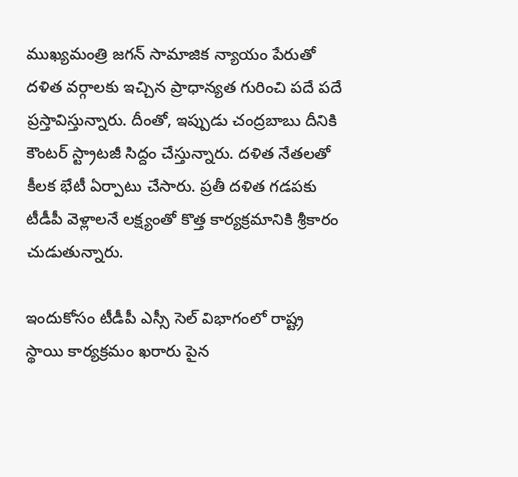ముఖ్యమంత్రి జగన్ సామాజిక న్యాయం పేరుతో దళిత వర్గాలకు ఇచ్చిన ప్రాధాన్యత గురించి పదే పదే ప్రస్తావిస్తున్నారు. దీంతో, ఇప్పుడు చంద్రబాబు దీనికి కౌంటర్ స్ట్రాటజీ సిద్దం చేస్తున్నారు. దళిత నేతలతో కీలక భేటీ ఏర్పాటు చేసారు. ప్రతీ దళిత గడపకు టీడీపీ వెళ్లాలనే లక్ష్యంతో కొత్త కార్యక్రమానికి శ్రీకారం చుడుతున్నారు.

ఇందుకోసం టీడీపీ ఎస్సీ సెల్ విభాగంలో రాష్ట్ర స్థాయి కార్యక్రమం ఖరారు పైన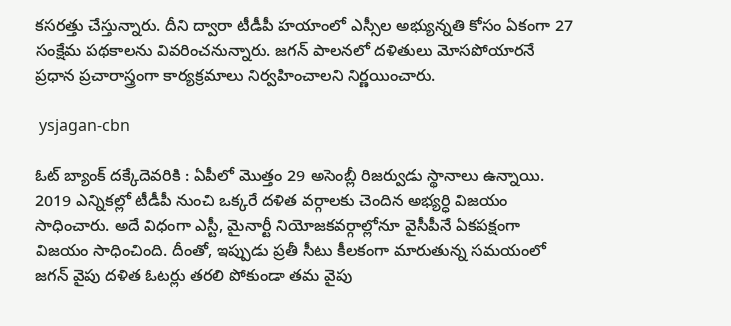కసరత్తు చేస్తున్నారు. దీని ద్వారా టీడీపీ హయాంలో ఎస్సీల అభ్యున్నతి కోసం ఏకంగా 27 సంక్షేమ పథకాలను వివరించనున్నారు. జగన్ పాలనలో దళితులు మోసపోయారనే ప్రధాన ప్రచారాస్త్రంగా కార్యక్రమాలు నిర్వహించాలని నిర్ణయించారు.

 ysjagan-cbn

ఓట్ బ్యాంక్ దక్కేదెవరికి : ఏపీలో మొత్తం 29 అసెంబ్లీ రిజర్వుడు స్థానాలు ఉన్నాయి. 2019 ఎన్నికల్లో టీడీపీ నుంచి ఒక్కరే దళిత వర్గాలకు చెందిన అభ్యర్ధి విజయం సాధించారు. అదే విధంగా ఎస్టీ, మైనార్టీ నియోజకవర్గాల్లోనూ వైసీపీనే ఏకపక్షంగా విజయం సాధించింది. దీంతో, ఇప్పుడు ప్రతీ సీటు కీలకంగా మారుతున్న సమయంలో జగన్ వైపు దళిత ఓటర్లు తరలి పోకుండా తమ వైపు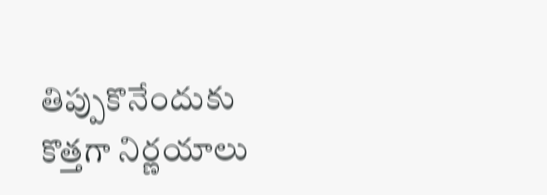తిప్పుకొనేందుకు కొత్తగా నిర్ణయాలు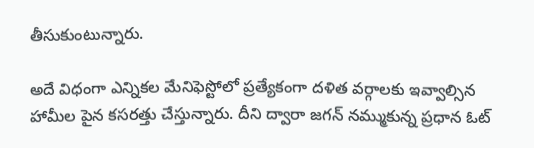తీసుకుంటున్నారు.

అదే విధంగా ఎన్నికల మేనిఫెస్టోలో ప్రత్యేకంగా దళిత వర్గాలకు ఇవ్వాల్సిన హామీల పైన కసరత్తు చేస్తున్నారు. దీని ద్వారా జగన్ నమ్ముకున్న ప్రధాన ఓట్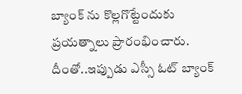బ్యాంక్ ను కొల్లగొట్టేందుకు ప్రయత్నాలు ప్రారంభించారు. దీంతో..ఇప్పుడు ఎస్సీ ఓట్ బ్యాంక్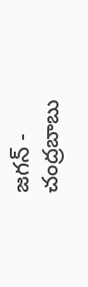జగన్ - చంద్రబాబు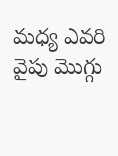మధ్య ఎవరి వైపు మొగ్గు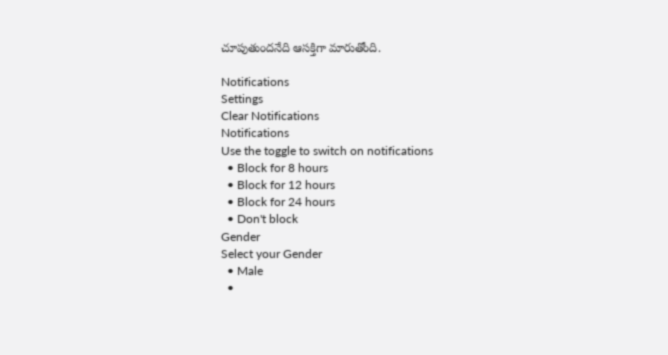చూపుతుందనేది ఆసక్తిగా మారుతోంది.

Notifications
Settings
Clear Notifications
Notifications
Use the toggle to switch on notifications
  • Block for 8 hours
  • Block for 12 hours
  • Block for 24 hours
  • Don't block
Gender
Select your Gender
  • Male
  •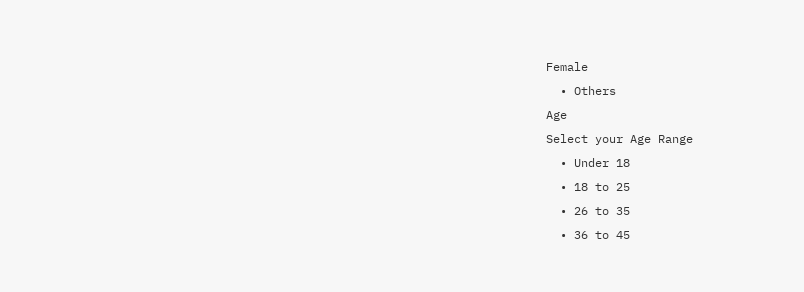Female
  • Others
Age
Select your Age Range
  • Under 18
  • 18 to 25
  • 26 to 35
  • 36 to 45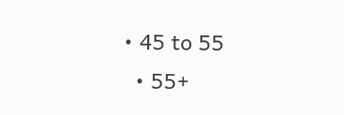• 45 to 55
  • 55+